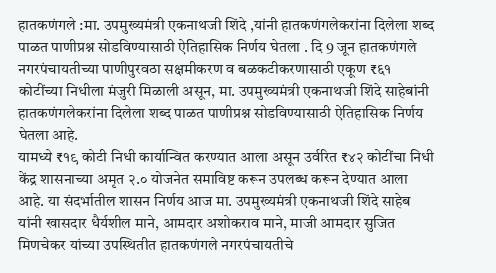हातकणंगले :मा. उपमुख्यमंत्री एकनाथजी शिंदे ,यांनी हातकणंगलेकरांना दिलेला शब्द पाळत पाणीप्रश्न सोडविण्यासाठी ऐतिहासिक निर्णय घेतला . दि 9 जून हातकणंगले नगरपंचायतीच्या पाणीपुरवठा सक्षमीकरण व बळकटीकरणासाठी एकूण ₹६१ कोटींच्या निधीला मंजुरी मिळाली असून, मा. उपमुख्यमंत्री एकनाथजी शिंदे साहेबांनी हातकणंगलेकरांना दिलेला शब्द पाळत पाणीप्रश्न सोडविण्यासाठी ऐतिहासिक निर्णय घेतला आहे.
यामध्ये ₹१९ कोटी निधी कार्यान्वित करण्यात आला असून उर्वरित ₹४२ कोटींचा निधी केंद्र शासनाच्या अमृत २.० योजनेत समाविष्ट करून उपलब्ध करून देण्यात आला आहे. या संदर्भातील शासन निर्णय आज मा. उपमुख्यमंत्री एकनाथजी शिंदे साहेब यांनी खासदार धैर्यशील माने, आमदार अशोकराव माने, माजी आमदार सुजित मिणचेकर यांच्या उपस्थितीत हातकणंगले नगरपंचायतीचे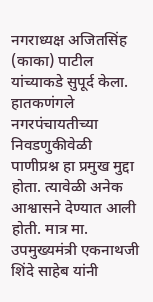नगराध्यक्ष अजितसिंह (काका) पाटील यांच्याकडे सुपूर्द केला.
हातकणंगले नगरपंचायतीच्या निवडणुकीवेळी पाणीप्रश्न हा प्रमुख मुद्दा होता. त्यावेळी अनेक आश्वासने देण्यात आली होती. मात्र मा. उपमुख्यमंत्री एकनाथजी शिंदे साहेब यांनी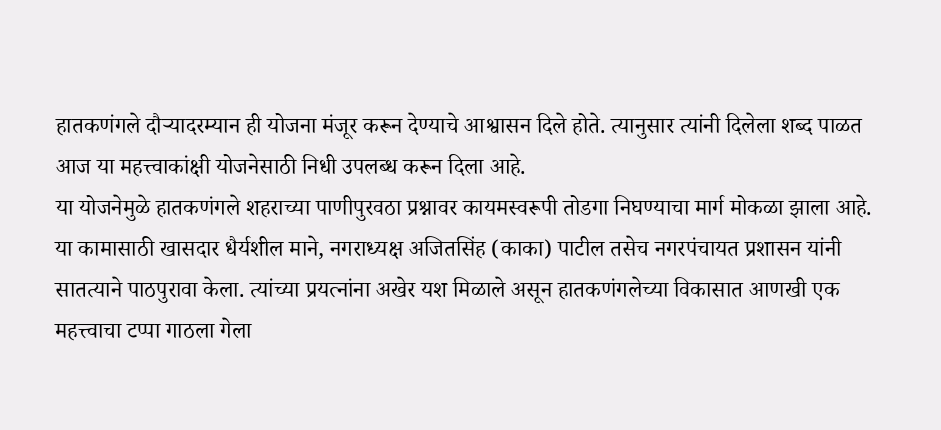हातकणंगले दौऱ्यादरम्यान ही योजना मंजूर करून देण्याचे आश्वासन दिले होते. त्यानुसार त्यांनी दिलेला शब्द पाळत आज या महत्त्वाकांक्षी योजनेसाठी निधी उपलब्ध करून दिला आहे.
या योजनेमुळे हातकणंगले शहराच्या पाणीपुरवठा प्रश्नावर कायमस्वरूपी तोडगा निघण्याचा मार्ग मोकळा झाला आहे. या कामासाठी खासदार धैर्यशील माने, नगराध्यक्ष अजितसिंह (काका) पाटील तसेच नगरपंचायत प्रशासन यांनी सातत्याने पाठपुरावा केला. त्यांच्या प्रयत्नांना अखेर यश मिळाले असून हातकणंगलेच्या विकासात आणखी एक महत्त्वाचा टप्पा गाठला गेला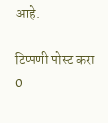आहे.

टिप्पणी पोस्ट करा
0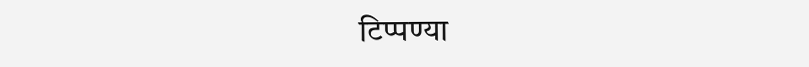टिप्पण्या